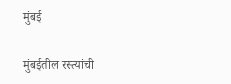मुंबई

मुंबईतील रस्त्यांची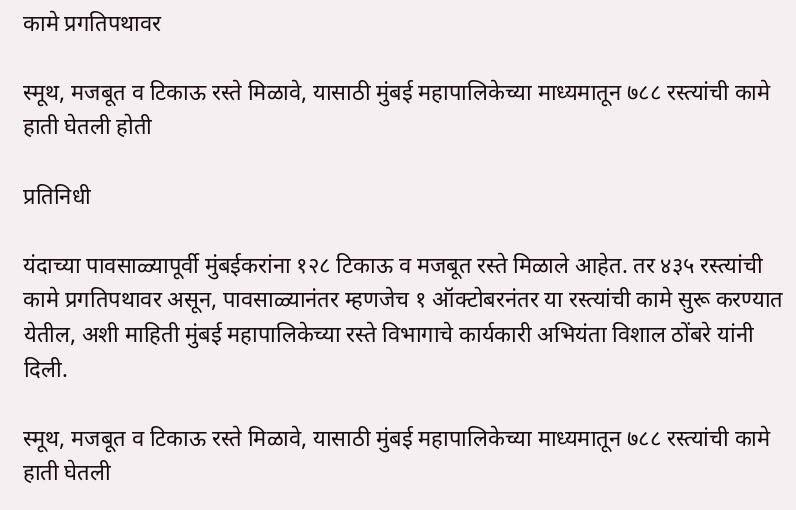कामे प्रगतिपथावर

स्मूथ, मजबूत व टिकाऊ रस्ते मिळावे, यासाठी मुंबई महापालिकेच्या माध्यमातून ७८८ रस्त्यांची कामे हाती घेतली होती

प्रतिनिधी

यंदाच्या पावसाळ्यापूर्वी मुंबईकरांना १२८ टिकाऊ व मजबूत रस्ते मिळाले आहेत. तर ४३५ रस्त्यांची कामे प्रगतिपथावर असून, पावसाळ्यानंतर म्हणजेच १ ऑक्टोबरनंतर या रस्त्यांची कामे सुरू करण्यात येतील, अशी माहिती मुंबई महापालिकेच्या रस्ते विभागाचे कार्यकारी अभियंता विशाल ठोंबरे यांनी दिली.

स्मूथ, मजबूत व टिकाऊ रस्ते मिळावे, यासाठी मुंबई महापालिकेच्या माध्यमातून ७८८ रस्त्यांची कामे हाती घेतली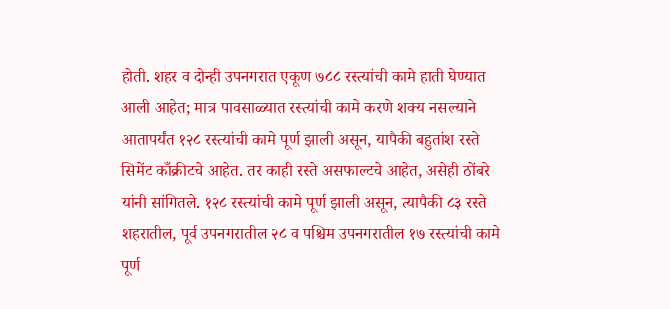होती. शहर व दोन्ही उपनगरात एकूण ७८८ रस्त्यांची कामे हाती घेण्यात आली आहेत; मात्र पावसाळ्यात रस्त्यांची कामे करणे शक्य नसल्याने आतापर्यंत १२८ रस्त्यांची कामे पूर्ण झाली असून, यापैकी बहुतांश रस्ते सिमेंट काँक्रीटचे आहेत. तर काही रस्ते असफाल्टचे आहेत, असेही ठोंबरे यांनी सांगितले. १२८ रस्त्यांची कामे पूर्ण झाली असून, त्यापैकी ८३ रस्ते शहरातील, पूर्व उपनगरातील २८ व पश्चिम उपनगरातील १७ रस्त्यांची कामे पूर्ण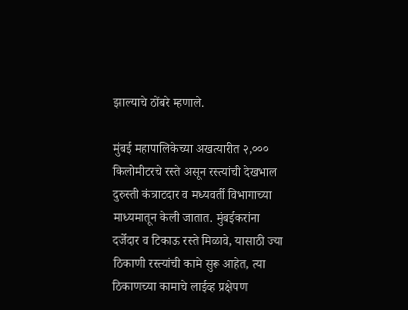झाल्याचे ठोंबरे म्हणाले.

मुंबई महापालिकेच्या अखत्यारीत २,००० किलोमीटरचे रस्ते असून रस्त्यांची देखभाल दुरुस्ती कंत्राटदार व मध्यवर्ती विभागाच्या माध्यमातून केली जातात. मुंबईकरांना दर्जेदार व टिकाऊ रस्ते मिळावे, यासाठी ज्या ठिकाणी रस्त्यांची कामे सुरू आहेत, त्या ठिकाणच्या कामाचे लाईव्ह प्रक्षेपण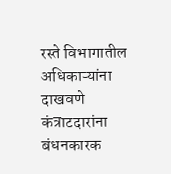रस्ते विभागातील अधिकाऱ्यांना दाखवणे कंत्राटदारांना बंधनकारक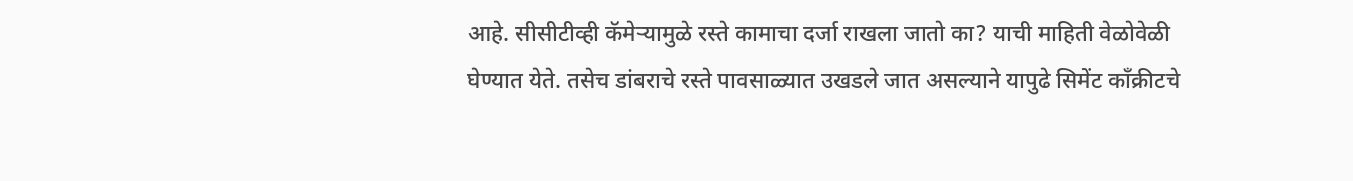आहे. सीसीटीव्ही कॅमेऱ्यामुळे रस्ते कामाचा दर्जा राखला जातो का? याची माहिती वेळोवेळी घेण्यात येते. तसेच डांबराचे रस्ते पावसाळ्यात उखडले जात असल्याने यापुढे सिमेंट काँक्रीटचे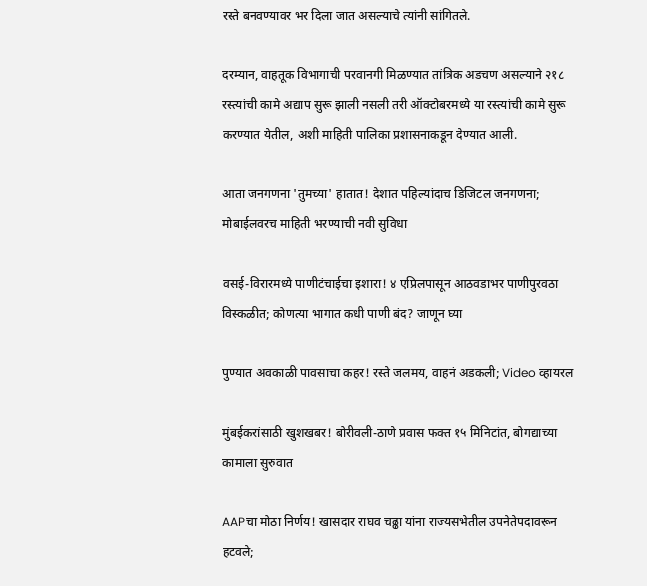रस्ते बनवण्यावर भर दिला जात असल्याचे त्यांनी सांगितले.

दरम्यान, वाहतूक विभागाची परवानगी मिळण्यात तांत्रिक अडचण असल्याने २१८ रस्त्यांची कामे अद्याप सुरू झाली नसली तरी ऑक्टोबरमध्ये या रस्त्यांची कामे सुरू करण्यात येतील, अशी माहिती पालिका प्रशासनाकडून देण्यात आली.

आता जनगणना 'तुमच्या' हातात! देशात पहिल्यांदाच डिजिटल जनगणना; मोबाईलवरच माहिती भरण्याची नवी सुविधा

वसई-विरारमध्ये पाणीटंचाईचा इशारा! ४ एप्रिलपासून आठवडाभर पाणीपुरवठा विस्कळीत; कोणत्या भागात कधी पाणी बंद? जाणून घ्या

पुण्यात अवकाळी पावसाचा कहर! रस्ते जलमय, वाहनं अडकली; Video व्हायरल

मुंबईकरांसाठी खुशखबर! बोरीवली-ठाणे प्रवास फक्त १५ मिनिटांत, बोगद्याच्या कामाला सुरुवात

AAPचा मोठा निर्णय! खासदार राघव चढ्ढा यांना राज्यसभेतील उपनेतेपदावरून हटवले;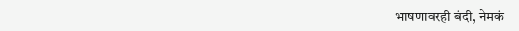भाषणावरही बंदी, नेमकं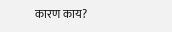कारण काय?